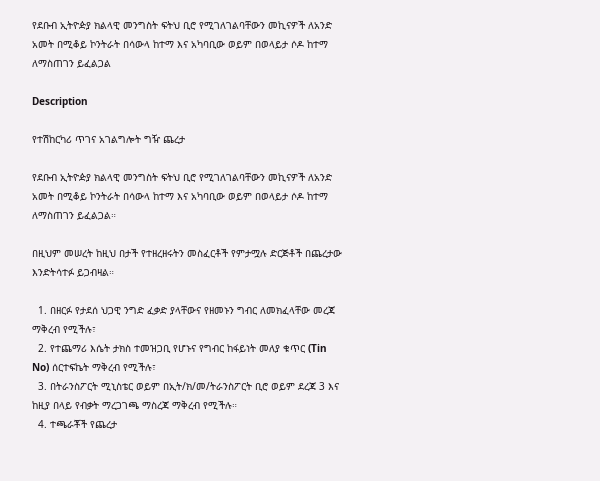የደቡብ ኢትዮዽያ ክልላዊ መንግስት ፍትህ ቢሮ የሚገለገልባቸውን መኪናዎች ለአንድ አመት በሚቆይ ኮንትራት በሳውላ ከተማ እና አካባቢው ወይም በወላይታ ሶዶ ከተማ ለማስጠገን ይፈልጋል

Description

የተሽከርካሪ ጥገና አገልግሎት ግዥ ጨረታ

የደቡብ ኢትዮዽያ ክልላዊ መንግስት ፍትህ ቢሮ የሚገለገልባቸውን መኪናዎች ለአንድ አመት በሚቆይ ኮንትራት በሳውላ ከተማ እና አካባቢው ወይም በወላይታ ሶዶ ከተማ ለማስጠገን ይፈልጋል።

በዚህም መሠረት ከዚህ በታች የተዘረዘሩትን መስፈርቶች የምታሟሉ ድርጅቶች በጨረታው እንድትሳተፉ ይጋብዛል።

  1. በዘርፉ የታደሰ ህጋዊ ንግድ ፈቃድ ያላቸውና የዘመኑን ግብር ለመክፈላቸው መረጃ ማቅረብ የሚችሉ፣
  2. የተጨማሪ እሴት ታክስ ተመዝጋቢ የሆኑና የግብር ከፋይነት መለያ ቁጥር (Tin No) ሰርተፍኬት ማቅረብ የሚችሉ፣
  3. በትራንስፖርት ሚኒስቴር ወይም በኢት/ክ/መ/ትራንስፖርት ቢሮ ወይም ደረጃ 3 እና ከዚያ በላይ የብቃት ማረጋገጫ ማስረጃ ማቅረብ የሚችሉ።
  4. ተጫራቾች የጨረታ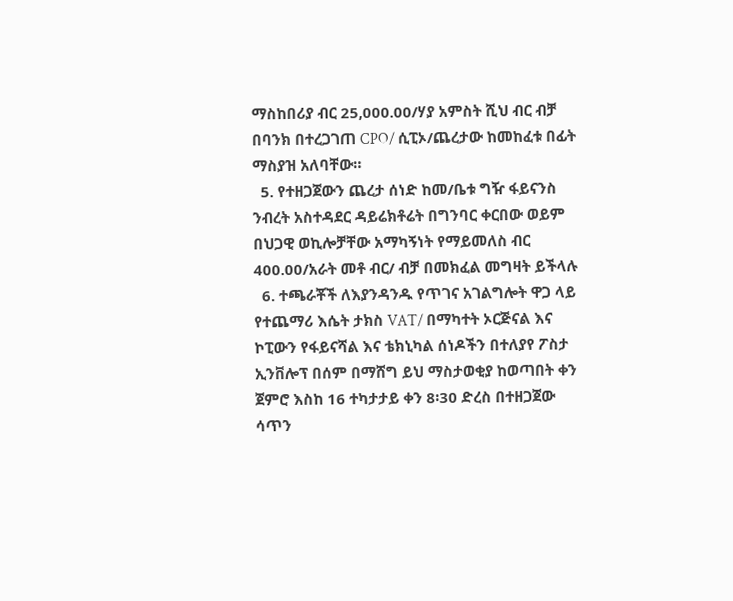ማስከበሪያ ብር 25,000.00/ሃያ አምስት ሺህ ብር ብቻ በባንክ በተረጋገጠ CPO/ ሲፒኦ/ጨረታው ከመከፈቱ በፊት ማስያዝ አለባቸው።
  5. የተዘጋጀውን ጨረታ ሰነድ ከመ/ቤቱ ግዥ ፋይናንስ ንብረት አስተዳደር ዳይሬክቶሬት በግንባር ቀርበው ወይም በህጋዊ ወኪሎቻቸው አማካኝነት የማይመለስ ብር 400.00/አራት መቶ ብር/ ብቻ በመክፈል መግዛት ይችላሉ
  6. ተጫራቾች ለእያንዳንዱ የጥገና አገልግሎት ዋጋ ላይ የተጨማሪ እሴት ታክስ VAT/ በማካተት ኦርጅናል እና ኮፒውን የፋይናሻል እና ቴክኒካል ሰነዶችን በተለያየ ፖስታ ኢንቨሎፕ በሰም በማሸግ ይህ ማስታወቂያ ከወጣበት ቀን ጀምሮ እስከ 16 ተካታታይ ቀን 8፡30 ድረስ በተዘጋጀው ሳጥን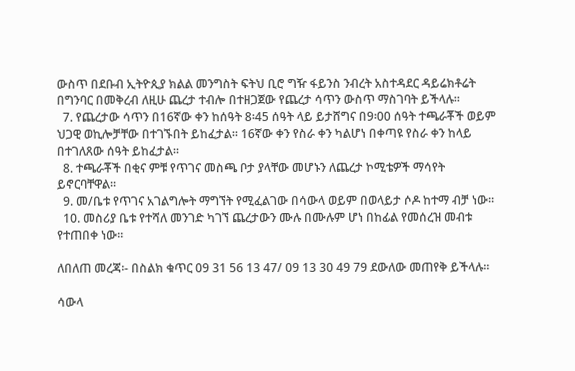ውስጥ በደቡብ ኢትዮጲያ ክልል መንግስት ፍትህ ቢሮ ግዥ ፋይንስ ንብረት አስተዳደር ዳይሬክቶሬት በግንባር በመቅረብ ለዚሁ ጨረታ ተብሎ በተዘጋጀው የጨረታ ሳጥን ውስጥ ማስገባት ይችላሉ።
  7. የጨረታው ሳጥን በ16ኛው ቀን ከሰዓት 8፡45 ሰዓት ላይ ይታሸግና በ9፡00 ሰዓት ተጫራቾች ወይም ህጋዊ ወኪሎቻቸው በተገኙበት ይከፈታል። 16ኛው ቀን የስራ ቀን ካልሆነ በቀጣዩ የስራ ቀን ከላይ በተገለጸው ሰዓት ይከፈታል።
  8. ተጫራቾች በቂና ምቹ የጥገና መስጫ ቦታ ያላቸው መሆኑን ለጨረታ ኮሚቴዎች ማሳየት ይኖርባቸዋል።
  9. መ/ቤቱ የጥገና አገልግሎት ማግኘት የሚፈልገው በሳውላ ወይም በወላይታ ሶዶ ከተማ ብቻ ነው።
  10. መስሪያ ቤቱ የተሻለ መንገድ ካገኘ ጨረታውን ሙሉ በሙሉም ሆነ በከፊል የመሰረዝ መብቱ የተጠበቀ ነው።

ለበለጠ መረጃ፡- በስልክ ቁጥር 09 31 56 13 47/ 09 13 30 49 79 ደውለው መጠየቅ ይችላሉ።

ሳውላ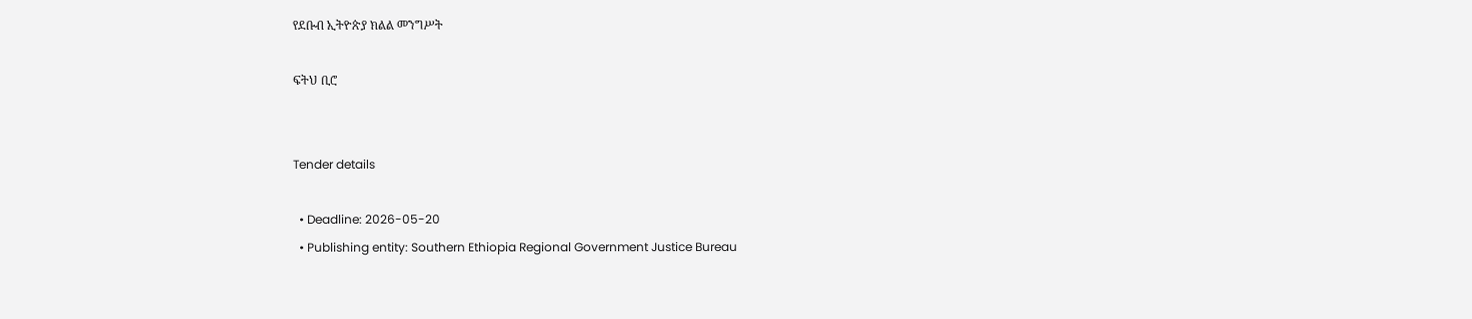የደቡብ ኢትዮጵያ ክልል መንግሥት

ፍትህ ቢሮ


Tender details

  • Deadline: 2026-05-20
  • Publishing entity: Southern Ethiopia Regional Government Justice Bureau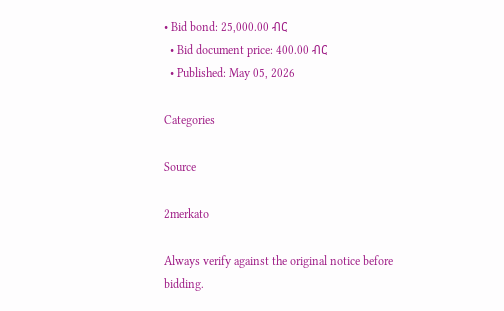• Bid bond: 25,000.00 ብር
  • Bid document price: 400.00 ብር
  • Published: May 05, 2026

Categories

Source

2merkato

Always verify against the original notice before bidding.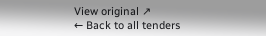View original ↗
← Back to all tenders